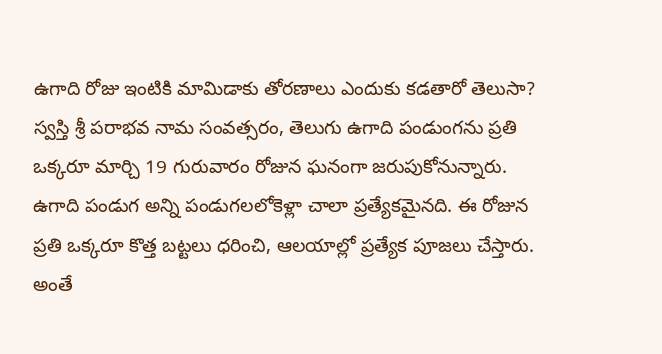ఉగాది రోజు ఇంటికి మామిడాకు తోరణాలు ఎందుకు కడతారో తెలుసా?
స్వస్తి శ్రీ పరాభవ నామ సంవత్సరం, తెలుగు ఉగాది పండుంగను ప్రతి ఒక్కరూ మార్చి 19 గురువారం రోజున ఘనంగా జరుపుకోనున్నారు. ఉగాది పండుగ అన్ని పండుగలలోకెళ్లా చాలా ప్రత్యేకమైనది. ఈ రోజున ప్రతి ఒక్కరూ కొత్త బట్టలు ధరించి, ఆలయాల్లో ప్రత్యేక పూజలు చేస్తారు. అంతే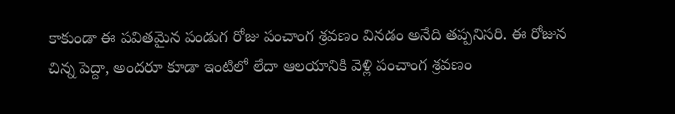కాకుండా ఈ పవితమైన పండుగ రోజు పంచాంగ శ్రవణం వినడం అనేది తప్పనిసరి. ఈ రోజున చిన్న పెద్దా, అందరూ కూడా ఇంటిలో లేదా ఆలయానికి వెళ్లి పంచాంగ శ్రవణం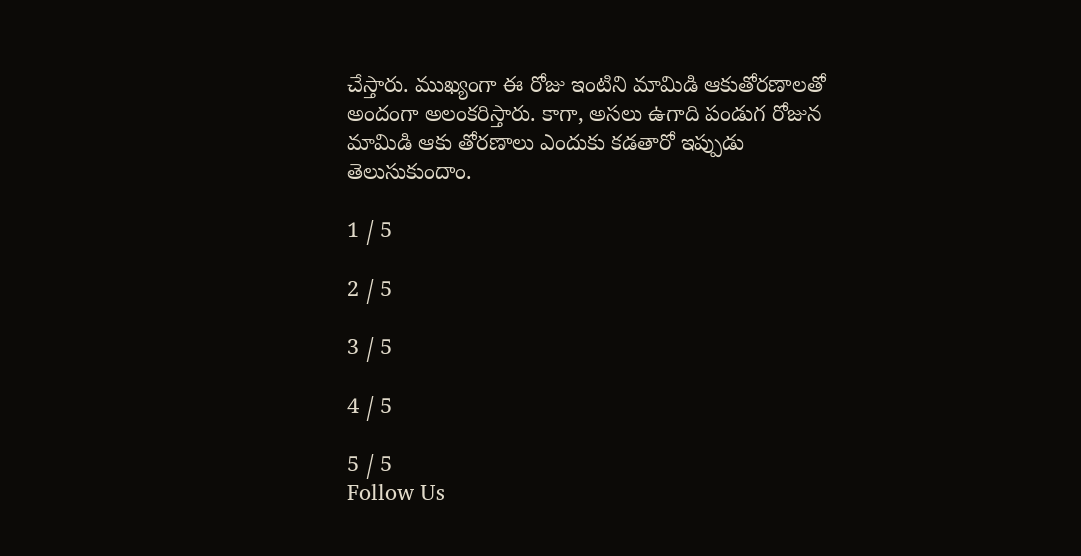చేస్తారు. ముఖ్యంగా ఈ రోజు ఇంటిని మామిడి ఆకుతోరణాలతో అందంగా అలంకరిస్తారు. కాగా, అసలు ఉగాది పండుగ రోజున మామిడి ఆకు తోరణాలు ఎందుకు కడతారో ఇప్పుడు తెలుసుకుందాం.

1 / 5

2 / 5

3 / 5

4 / 5

5 / 5
Follow Us